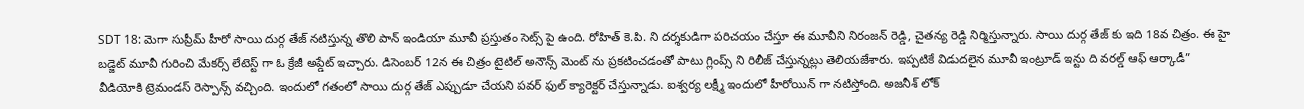SDT 18: మెగా సుప్రీమ్ హీరో సాయి దుర్గ తేజ్ నటిస్తున్న తొలి పాన్ ఇండియా మూవీ ప్రస్తుతం సెట్స్ పై ఉంది. రోహిత్ కె.పి. ని దర్శకుడిగా పరిచయం చేస్తూ ఈ మూవీని నిరంజన్ రెడ్డి, చైతన్య రెడ్డి నిర్మిస్తున్నారు. సాయి దుర్గ తేజ్ కు ఇది 18వ చిత్రం. ఈ హై బడ్జెట్ మూవీ గురించి మేకర్స్ లేటెస్ట్ గా ఓ క్రేజీ అప్డేట్ ఇచ్చారు. డిసెంబర్ 12న ఈ చిత్రం టైటిల్ అనౌన్స్ మెంట్ ను ప్రకటించడంతో పాటు గ్లింప్స్ ని రిలీజ్ చేస్తున్నట్లు తెలియజేశారు. ఇప్పటికే విడుదలైన మూవీ ఇంట్రూడ్ ఇన్టు ది వరల్డ్ ఆఫ్ ఆర్కాడీ” వీడియోకి ట్రెమండస్ రెస్పాన్స్ వచ్చింది. ఇందులో గతంలో సాయి దుర్గ తేజ్ ఎప్పుడూ చేయని పవర్ ఫుల్ క్యారెక్టర్ చేస్తున్నాడు. ఐశ్వర్య లక్ష్మీ ఇందులో హీరోయిన్ గా నటిస్తోంది. అజనీశ్ లోక్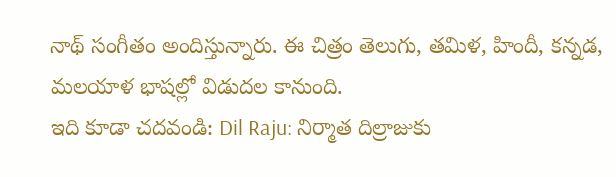నాథ్ సంగీతం అందిస్తున్నారు. ఈ చిత్రం తెలుగు, తమిళ, హిందీ, కన్నడ, మలయాళ భాషల్లో విడుదల కానుంది.
ఇది కూడా చదవండి: Dil Raju: నిర్మాత దిల్రాజుకు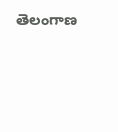తెలంగాణ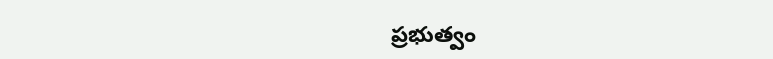ప్రభుత్వం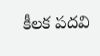కీలక పదవి